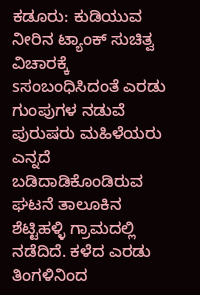ಕಡೂರು: ಕುಡಿಯುವ ನೀರಿನ ಟ್ಯಾಂಕ್ ಸುಚಿತ್ವ ವಿಚಾರಕ್ಕೆ sಸಂಬಂಧಿಸಿದಂತೆ ಎರಡು ಗುಂಪುಗಳ ನಡುವೆ ಪುರುಷರು ಮಹಿಳೆಯರು ಎನ್ನದೆ ಬಡಿದಾಡಿಕೊಂಡಿರುವ ಘಟನೆ ತಾಲೂಕಿನ ಶೆಟ್ಟಿಹಳ್ಳಿ ಗ್ರಾಮದಲ್ಲಿ ನಡೆದಿದೆ. ಕಳೆದ ಎರಡು ತಿಂಗಳಿನಿಂದ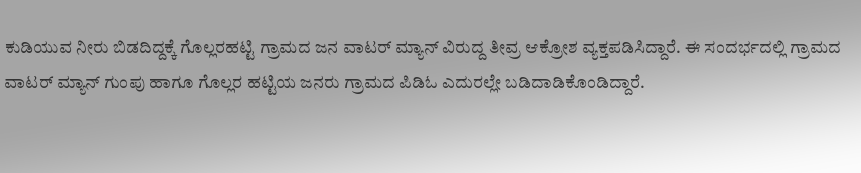ಕುಡಿಯುವ ನೀರು ಬಿಡದಿದ್ದಕ್ಕೆ ಗೊಲ್ಲರಹಟ್ಟಿ ಗ್ರಾಮದ ಜನ ವಾಟರ್ ಮ್ಯಾನ್ ವಿರುದ್ದ ತೀವ್ರ ಆಕ್ರೋಶ ವ್ಯಕ್ತಪಡಿಸಿದ್ದಾರೆ. ಈ ಸಂದರ್ಭದಲ್ಲಿ ಗ್ರಾಮದ ವಾಟರ್ ಮ್ಯಾನ್ ಗುಂಪು ಹಾಗೂ ಗೊಲ್ಲರ ಹಟ್ಟಿಯ ಜನರು ಗ್ರಾಮದ ಪಿಡಿಓ ಎದುರಲ್ಲೇ ಬಡಿದಾಡಿಕೊಂಡಿದ್ದಾರೆ.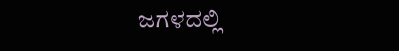ಜಗಳದಲ್ಲಿ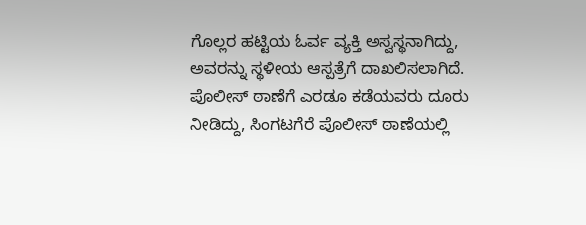ಗೊಲ್ಲರ ಹಟ್ಟಿಯ ಓರ್ವ ವ್ಯಕ್ತಿ ಅಸ್ವಸ್ಥನಾಗಿದ್ದು, ಅವರನ್ನು ಸ್ಥಳೀಯ ಆಸ್ಪತ್ರೆಗೆ ದಾಖಲಿಸಲಾಗಿದೆ. ಪೊಲೀಸ್ ಠಾಣೆಗೆ ಎರಡೂ ಕಡೆಯವರು ದೂರು ನೀಡಿದ್ದು, ಸಿಂಗಟಗೆರೆ ಪೊಲೀಸ್ ಠಾಣೆಯಲ್ಲಿ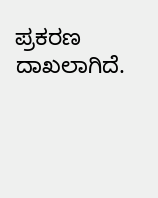ಪ್ರಕರಣ ದಾಖಲಾಗಿದೆ.